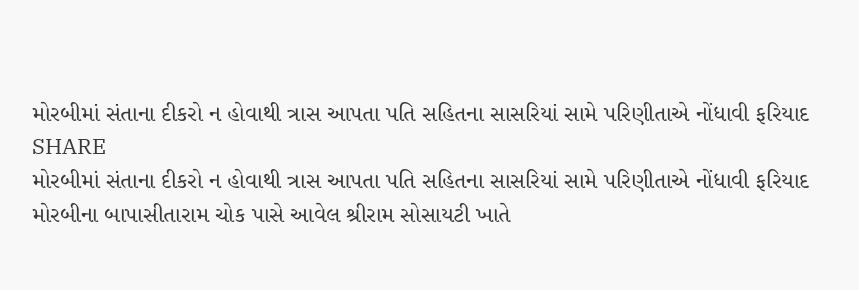મોરબીમાં સંતાના દીકરો ન હોવાથી ત્રાસ આપતા પતિ સહિતના સાસરિયાં સામે પરિણીતાએ નોંધાવી ફરિયાદ
SHARE
મોરબીમાં સંતાના દીકરો ન હોવાથી ત્રાસ આપતા પતિ સહિતના સાસરિયાં સામે પરિણીતાએ નોંધાવી ફરિયાદ
મોરબીના બાપાસીતારામ ચોક પાસે આવેલ શ્રીરામ સોસાયટી ખાતે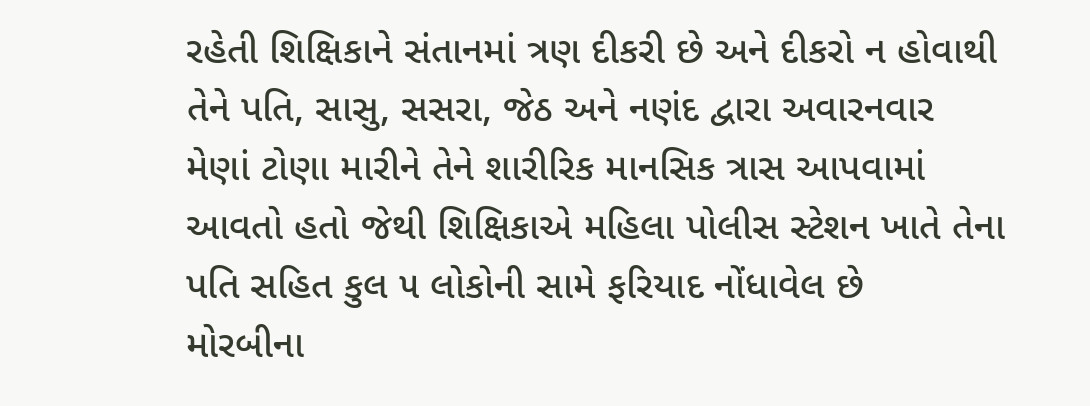રહેતી શિક્ષિકાને સંતાનમાં ત્રણ દીકરી છે અને દીકરો ન હોવાથી તેને પતિ, સાસુ, સસરા, જેઠ અને નણંદ દ્વારા અવારનવાર મેણાં ટોણા મારીને તેને શારીરિક માનસિક ત્રાસ આપવામાં આવતો હતો જેથી શિક્ષિકાએ મહિલા પોલીસ સ્ટેશન ખાતે તેના પતિ સહિત કુલ ૫ લોકોની સામે ફરિયાદ નોંધાવેલ છે
મોરબીના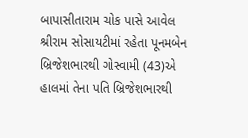બાપાસીતારામ ચોક પાસે આવેલ શ્રીરામ સોસાયટીમાં રહેતા પૂનમબેન બ્રિજેશભારથી ગોસ્વામી (43)એ હાલમાં તેના પતિ બ્રિજેશભારથી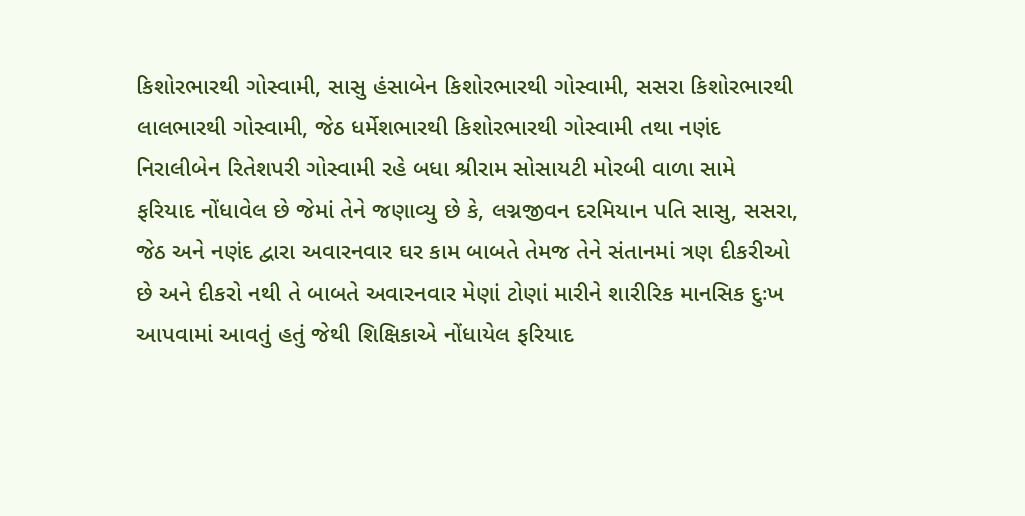કિશોરભારથી ગોસ્વામી, સાસુ હંસાબેન કિશોરભારથી ગોસ્વામી, સસરા કિશોરભારથી લાલભારથી ગોસ્વામી, જેઠ ધર્મેશભારથી કિશોરભારથી ગોસ્વામી તથા નણંદ નિરાલીબેન રિતેશપરી ગોસ્વામી રહે બધા શ્રીરામ સોસાયટી મોરબી વાળા સામે ફરિયાદ નોંધાવેલ છે જેમાં તેને જણાવ્યુ છે કે, લગ્નજીવન દરમિયાન પતિ સાસુ, સસરા, જેઠ અને નણંદ દ્વારા અવારનવાર ઘર કામ બાબતે તેમજ તેને સંતાનમાં ત્રણ દીકરીઓ છે અને દીકરો નથી તે બાબતે અવારનવાર મેણાં ટોણાં મારીને શારીરિક માનસિક દુઃખ આપવામાં આવતું હતું જેથી શિક્ષિકાએ નોંધાયેલ ફરિયાદ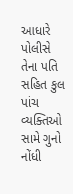આધારે પોલીસે તેના પતિ સહિત કુલ પાંચ વ્યક્તિઓ સામે ગુનો નોંધી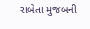રાબેતા મુજબની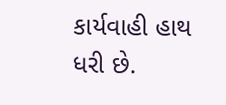કાર્યવાહી હાથ ધરી છે.